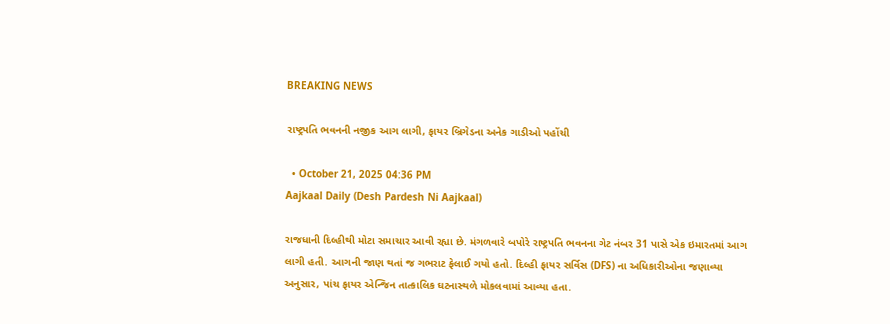BREAKING NEWS

રાષ્ટ્રપતિ ભવનની નજીક આગ લાગી, ફાયર બ્રિગેડના અનેક ગાડીઓ પહોંચી

  • October 21, 2025 04:36 PM
Aajkaal Daily (Desh Pardesh Ni Aajkaal)

રાજધાની દિલ્હીથી મોટા સમાચાર આવી રહ્યા છે. મંગળવારે બપોરે રાષ્ટ્રપતિ ભવનના ગેટ નંબર 31 પાસે એક ઇમારતમાં આગ લાગી હતી. આગની જાણ થતાં જ ગભરાટ ફેલાઈ ગયો હતો. દિલ્હી ફાયર સર્વિસ (DFS) ના અધિકારીઓના જણાવ્યા અનુસાર, પાંચ ફાયર એન્જિન તાત્કાલિક ઘટનાસ્થળે મોકલવામાં આવ્યા હતા.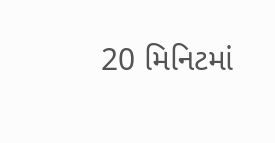20 મિનિટમાં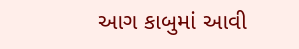આગ કાબુમાં આવી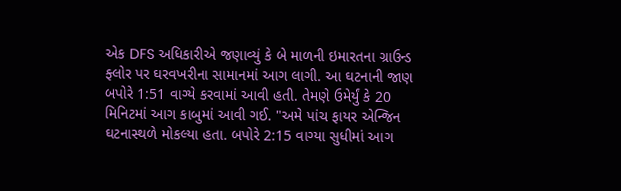એક DFS અધિકારીએ જણાવ્યું કે બે માળની ઇમારતના ગ્રાઉન્ડ ફ્લોર પર ઘરવખરીના સામાનમાં આગ લાગી. આ ઘટનાની જાણ બપોરે 1:51 વાગ્યે કરવામાં આવી હતી. તેમણે ઉમેર્યું કે 20 મિનિટમાં આગ કાબુમાં આવી ગઈ. "અમે પાંચ ફાયર એન્જિન ઘટનાસ્થળે મોકલ્યા હતા. બપોરે 2:15 વાગ્યા સુધીમાં આગ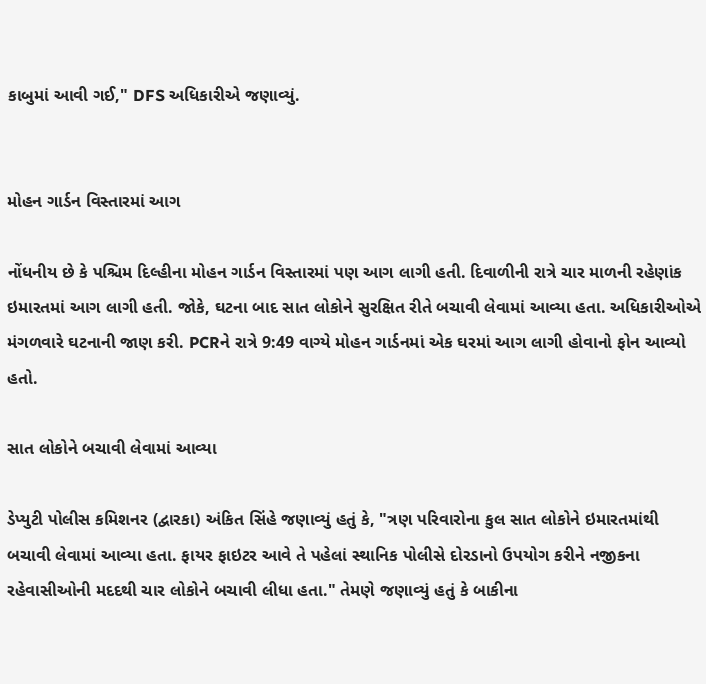કાબુમાં આવી ગઈ," DFS અધિકારીએ જણાવ્યું.


મોહન ગાર્ડન વિસ્તારમાં આગ

નોંધનીય છે કે પશ્ચિમ દિલ્હીના મોહન ગાર્ડન વિસ્તારમાં પણ આગ લાગી હતી. દિવાળીની રાત્રે ચાર માળની રહેણાંક ઇમારતમાં આગ લાગી હતી. જોકે, ઘટના બાદ સાત લોકોને સુરક્ષિત રીતે બચાવી લેવામાં આવ્યા હતા. અધિકારીઓએ મંગળવારે ઘટનાની જાણ કરી. PCRને રાત્રે 9:49 વાગ્યે મોહન ગાર્ડનમાં એક ઘરમાં આગ લાગી હોવાનો ફોન આવ્યો હતો.

સાત લોકોને બચાવી લેવામાં આવ્યા

ડેપ્યુટી પોલીસ કમિશનર (દ્વારકા) અંકિત સિંહે જણાવ્યું હતું કે, "ત્રણ પરિવારોના કુલ સાત લોકોને ઇમારતમાંથી બચાવી લેવામાં આવ્યા હતા. ફાયર ફાઇટર આવે તે પહેલાં સ્થાનિક પોલીસે દોરડાનો ઉપયોગ કરીને નજીકના રહેવાસીઓની મદદથી ચાર લોકોને બચાવી લીધા હતા." તેમણે જણાવ્યું હતું કે બાકીના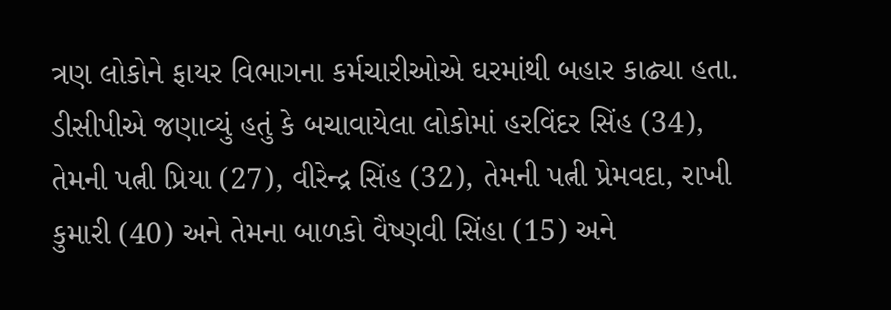ત્રણ લોકોને ફાયર વિભાગના કર્મચારીઓએ ઘરમાંથી બહાર કાઢ્યા હતા. ડીસીપીએ જણાવ્યું હતું કે બચાવાયેલા લોકોમાં હરવિંદર સિંહ (34), તેમની પત્ની પ્રિયા (27), વીરેન્દ્ર સિંહ (32), તેમની પત્ની પ્રેમવદા, રાખી કુમારી (40) અને તેમના બાળકો વૈષ્ણવી સિંહા (15) અને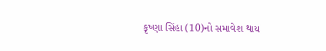કૃષ્ણા સિંહા (10)નો સમાવેશ થાય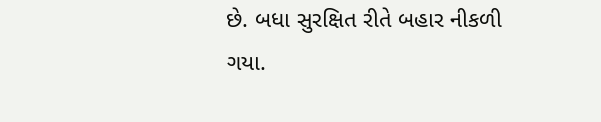છે. બધા સુરક્ષિત રીતે બહાર નીકળી ગયા.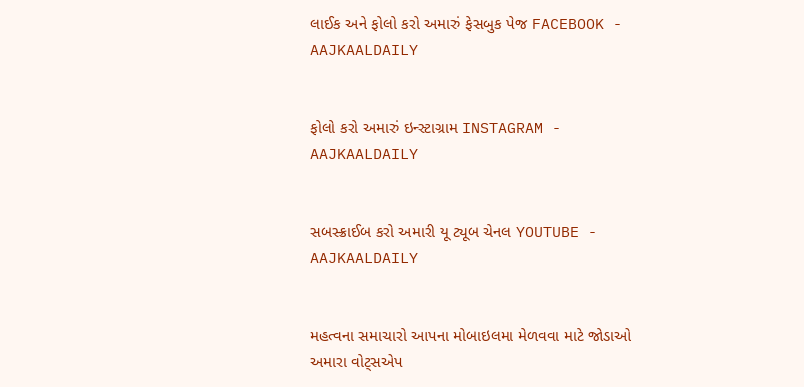લાઈક અને ફોલો કરો અમારું ફેસબુક પેજ FACEBOOK - AAJKAALDAILY


ફોલો કરો અમારું ઇન્સ્ટાગ્રામ INSTAGRAM - AAJKAALDAILY


સબસ્ક્રાઈબ કરો અમારી યૂ ટ્યૂબ ચેનલ YOUTUBE - AAJKAALDAILY


મહત્વના સમાચારો આપના મોબાઇલમા મેળવવા માટે જોડાઓ અમારા વોટ્સએપ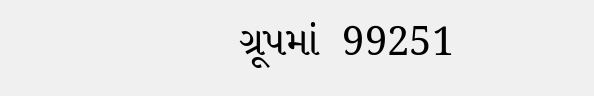ગ્રૂપમાં  99251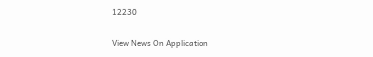12230

View News On Application